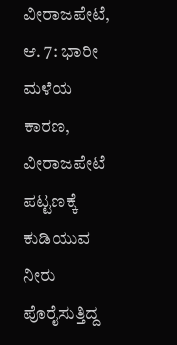ವೀರಾಜಪೇಟೆ, ಆ. 7: ಭಾರೀ ಮಳೆಯ ಕಾರಣ, ವೀರಾಜಪೇಟೆ ಪಟ್ಟಣಕ್ಕೆ ಕುಡಿಯುವ ನೀರು ಪೊರೈಸುತ್ತಿದ್ದ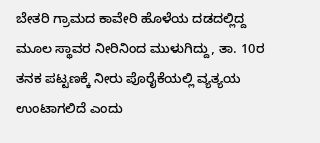ಬೇತರಿ ಗ್ರಾಮದ ಕಾವೇರಿ ಹೊಳೆಯ ದಡದಲ್ಲಿದ್ದ ಮೂಲ ಸ್ಥಾವರ ನೀರಿನಿಂದ ಮುಳುಗಿದ್ದು, ತಾ. 10ರ ತನಕ ಪಟ್ಟಣಕ್ಕೆ ನೀರು ಪೊರೈಕೆಯಲ್ಲಿ ವ್ಯತ್ಯಯ ಉಂಟಾಗಲಿದೆ ಎಂದು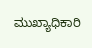ಮುಖ್ಯಾಧಿಕಾರಿ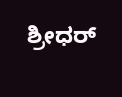ಶ್ರೀಧರ್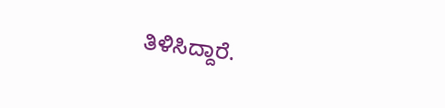ತಿಳಿಸಿದ್ದಾರೆ.